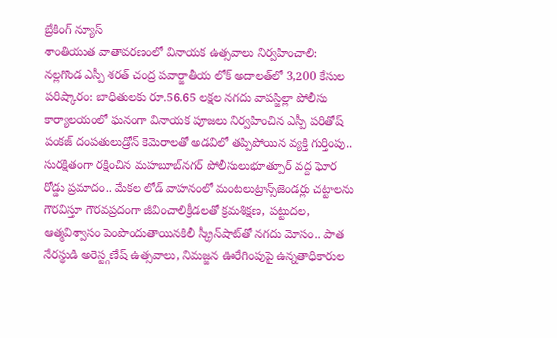బ్రేకింగ్ న్యూస్
శాంతియుత వాతావరణంలో వినాయక ఉత్సవాలు నిర్వహించాలి: నల్లగొండ ఎస్పీ శరత్ చంద్ర పవార్జాతీయ లోక్ అదాలత్‌లో 3,200 కేసుల పరిష్కారం: బాధితులకు రూ.56.65 లక్షల నగదు వాపస్జిల్లా పోలీసు కార్యాలయంలో ఘనంగా వినాయక పూజలు నిర్వహించిన ఎస్పీ పరితోష్ పంకజ్ దంపతులుడ్రోన్ కెమెరాలతో అడవిలో తప్పిపోయిన వ్యక్తి గుర్తింపు.. సురక్షితంగా రక్షించిన మహబూబ్‌నగర్ పోలీసులుభూత్పూర్ వద్ద ఘోర రోడ్డు ప్రమాదం.. మేకల లోడ్ వాహనంలో మంటలుట్రాన్స్‌జెండర్లు చట్టాలను గౌరవిస్తూ గౌరవప్రదంగా జీవించాలిక్రీడలతో క్రమశిక్షణ, పట్టుదల, ఆత్మవిశ్వాసం పెంపొందుతాయినకిలీ స్క్రీన్‌షాట్‌తో నగదు మోసం.. పాత నేరస్థుడి అరెస్ట్గణేష్ ఉత్సవాలు, నిమజ్జన ఊరేగింపుపై ఉన్నతాధికారుల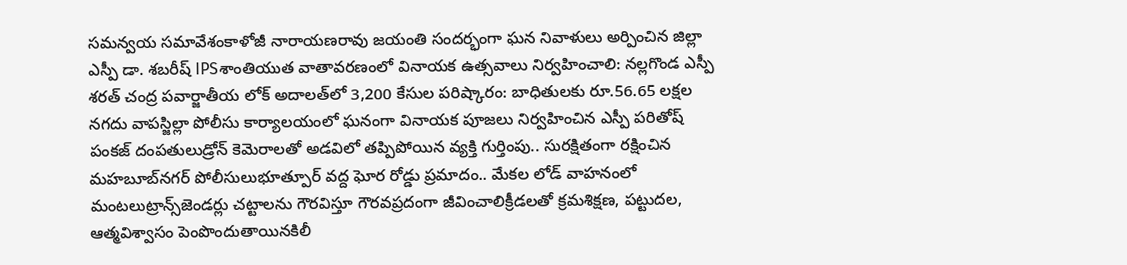సమన్వయ సమావేశంకాళోజీ నారాయణరావు జయంతి సందర్భంగా ఘన నివాళులు అర్పించిన జిల్లా ఎస్పీ డా. శబరీష్ IPSశాంతియుత వాతావరణంలో వినాయక ఉత్సవాలు నిర్వహించాలి: నల్లగొండ ఎస్పీ శరత్ చంద్ర పవార్జాతీయ లోక్ అదాలత్‌లో 3,200 కేసుల పరిష్కారం: బాధితులకు రూ.56.65 లక్షల నగదు వాపస్జిల్లా పోలీసు కార్యాలయంలో ఘనంగా వినాయక పూజలు నిర్వహించిన ఎస్పీ పరితోష్ పంకజ్ దంపతులుడ్రోన్ కెమెరాలతో అడవిలో తప్పిపోయిన వ్యక్తి గుర్తింపు.. సురక్షితంగా రక్షించిన మహబూబ్‌నగర్ పోలీసులుభూత్పూర్ వద్ద ఘోర రోడ్డు ప్రమాదం.. మేకల లోడ్ వాహనంలో మంటలుట్రాన్స్‌జెండర్లు చట్టాలను గౌరవిస్తూ గౌరవప్రదంగా జీవించాలిక్రీడలతో క్రమశిక్షణ, పట్టుదల, ఆత్మవిశ్వాసం పెంపొందుతాయినకిలీ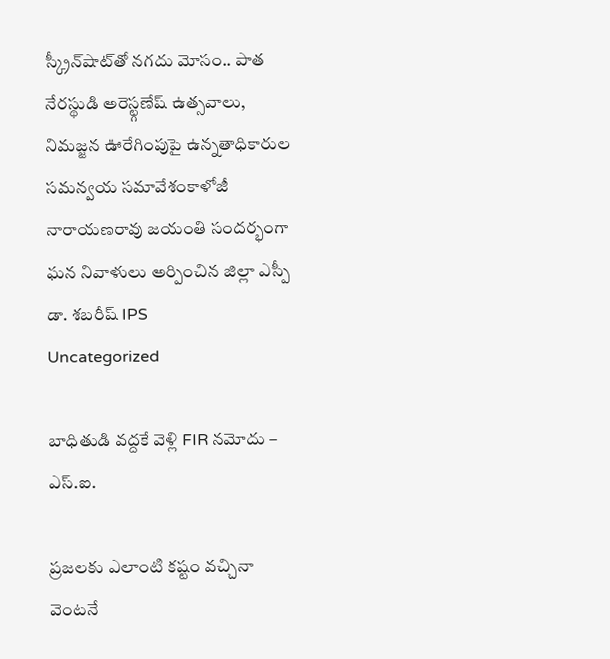స్క్రీన్‌షాట్‌తో నగదు మోసం.. పాత నేరస్థుడి అరెస్ట్గణేష్ ఉత్సవాలు, నిమజ్జన ఊరేగింపుపై ఉన్నతాధికారుల సమన్వయ సమావేశంకాళోజీ నారాయణరావు జయంతి సందర్భంగా ఘన నివాళులు అర్పించిన జిల్లా ఎస్పీ డా. శబరీష్ IPS
Uncategorized

బాధితుడి వద్దకే వెళ్లి FIR నమోదు – ఎస్‌.ఐ.

ప్రజలకు ఎలాంటి కష్టం వచ్చినా వెంటనే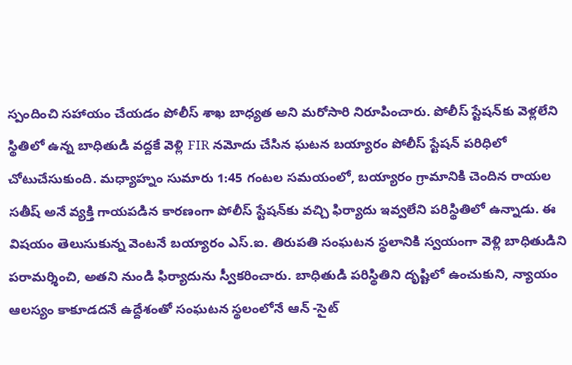స్పందించి సహాయం చేయడం పోలీస్ శాఖ బాధ్యత అని మరోసారి నిరూపించారు. పోలీస్ స్టేషన్‌కు వెళ్లలేని స్థితిలో ఉన్న బాధితుడి వద్దకే వెళ్లి FIR నమోదు చేసిన ఘటన బయ్యారం పోలీస్ స్టేషన్ పరిధిలో చోటుచేసుకుంది. మధ్యాహ్నం సుమారు 1:45 గంటల సమయంలో, బయ్యారం గ్రామానికి చెందిన రాయల సతీష్ అనే వ్యక్తి గాయపడిన కారణంగా పోలీస్ స్టేషన్‌కు వచ్చి ఫిర్యాదు ఇవ్వలేని పరిస్థితిలో ఉన్నాడు. ఈ విషయం తెలుసుకున్న వెంటనే బయ్యారం ఎస్‌.ఐ. తిరుపతి సంఘటన స్థలానికి స్వయంగా వెళ్లి బాధితుడిని పరామర్శించి, అతని నుండి ఫిర్యాదును స్వీకరించారు. బాధితుడి పరిస్థితిని దృష్టిలో ఉంచుకుని, న్యాయం ఆలస్యం కాకూడదనే ఉద్దేశంతో సంఘటన స్థలంలోనే ఆన్ -సైట్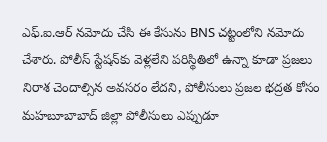ఎఫ్.ఐ.ఆర్ నమోదు చేసి ఈ కేసును BNS చట్టంలోని నమోదు చేశారు. పోలీస్ స్టేషన్‌కు వెళ్లలేని పరిస్థితిలో ఉన్నా కూడా ప్రజలు నిరాశ చెందాల్సిన అవసరం లేదని, పోలీసులు ప్రజల భద్రత కోసం మహబూబాబాద్ జిల్లా పోలీసులు ఎప్పుడూ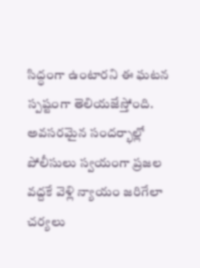సిద్ధంగా ఉంటారని ఈ ఘటన స్పష్టంగా తెలియజేస్తోంది. అవసరమైన సందర్భాల్లో పోలీసులు స్వయంగా ప్రజల వద్దకే వెళ్లి న్యాయం జరిగేలా చర్యలు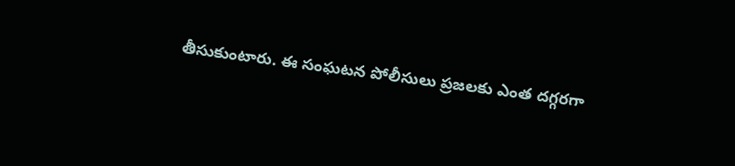తీసుకుంటారు. ఈ సంఘటన పోలీసులు ప్రజలకు ఎంత దగ్గరగా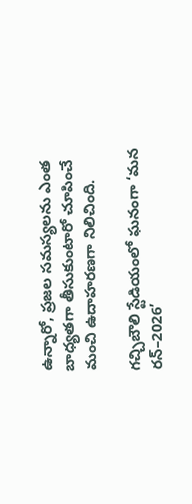ఉన్నారో, ప్రజల సమస్యలను ఎంత బాధ్యతగా తీసుకుంటారో చూపించే మంచి ఉదాహరణగా నిలిచింది.

గచ్చిబౌలి స్టేడియంలో ఘనంగా ‘మన రన్–2026’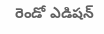రెండో ఎడిషన్